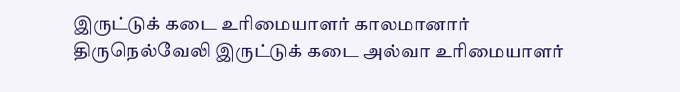இருட்டுக் கடை உரிமையாளர் காலமானார்
திருநெல்வேலி இருட்டுக் கடை அல்வா உரிமையாளர்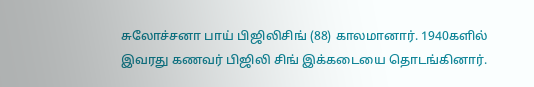சுலோச்சனா பாய் பிஜிலிசிங் (88) காலமானார். 1940களில் இவரது கணவர் பிஜிலி சிங் இக்கடையை தொடங்கினார்.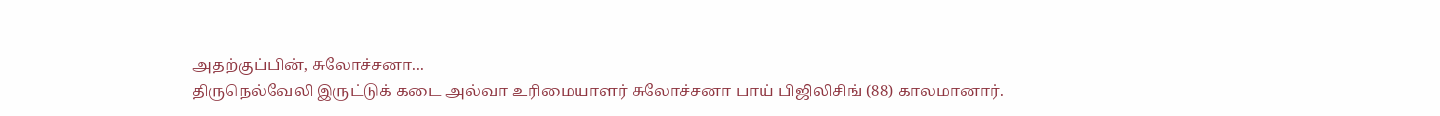அதற்குப்பின், சுலோச்சனா...
திருநெல்வேலி இருட்டுக் கடை அல்வா உரிமையாளர் சுலோச்சனா பாய் பிஜிலிசிங் (88) காலமானார்.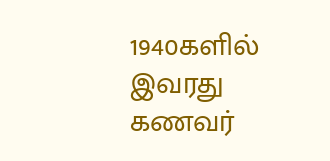1940களில் இவரது கணவர்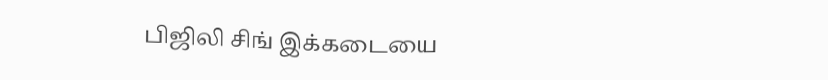பிஜிலி சிங் இக்கடையை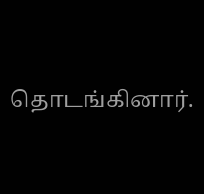தொடங்கினார்.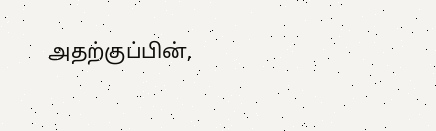அதற்குப்பின்,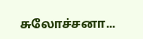சுலோச்சனா...